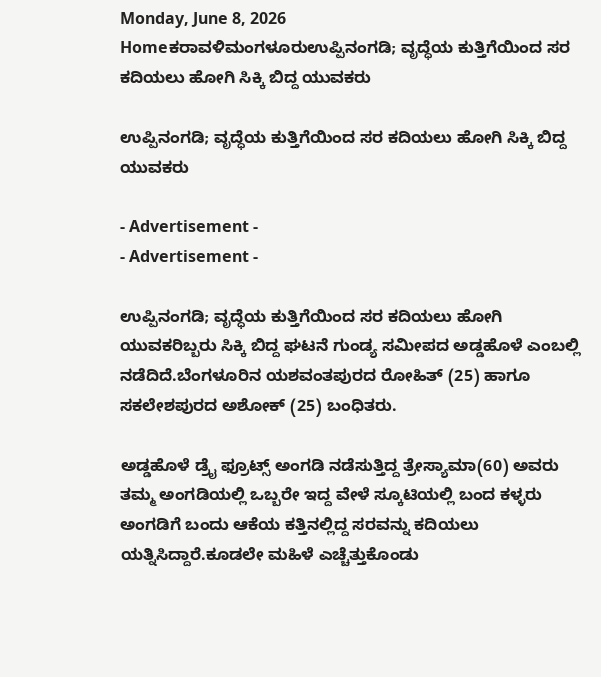Monday, June 8, 2026
Homeಕರಾವಳಿಮಂಗಳೂರುಉಪ್ಪಿನಂಗಡಿ; ವೃದ್ಧೆಯ ಕುತ್ತಿಗೆಯಿಂದ ಸರ ಕದಿಯಲು ಹೋಗಿ ಸಿಕ್ಕಿ ಬಿದ್ದ ಯುವಕರು

ಉಪ್ಪಿನಂಗಡಿ; ವೃದ್ಧೆಯ ಕುತ್ತಿಗೆಯಿಂದ ಸರ ಕದಿಯಲು ಹೋಗಿ ಸಿಕ್ಕಿ ಬಿದ್ದ ಯುವಕರು

- Advertisement -
- Advertisement -

ಉಪ್ಪಿನಂಗಡಿ; ವೃದ್ಧೆಯ ಕುತ್ತಿಗೆಯಿಂದ ಸರ ಕದಿಯಲು ಹೋಗಿ ಯುವಕರಿಬ್ಬರು ಸಿಕ್ಕಿ ಬಿದ್ದ ಘಟನೆ ಗುಂಡ್ಯ ಸಮೀಪದ ಅಡ್ಡಹೊಳೆ ಎಂಬಲ್ಲಿ ನಡೆದಿದೆ.ಬೆಂಗಳೂರಿನ ಯಶವಂತಪುರದ ರೋಹಿತ್ (25) ಹಾಗೂ ಸಕಲೇಶಪುರದ ಅಶೋಕ್ (25) ಬಂಧಿತರು.

ಅಡ್ಡಹೊಳೆ ಡ್ರೈ ಫ್ರೂಟ್ಸ್ ಅಂಗಡಿ ನಡೆಸುತ್ತಿದ್ದ ತ್ರೇಸ್ಯಾಮಾ(60) ಅವರು ತಮ್ಮ ಅಂಗಡಿಯಲ್ಲಿ ಒಬ್ಬರೇ ಇದ್ದ ವೇಳೆ ಸ್ಕೂಟಿಯಲ್ಲಿ ಬಂದ ಕಳ್ಳರು  ಅಂಗಡಿಗೆ ಬಂದು ಆಕೆಯ ಕತ್ತಿನಲ್ಲಿದ್ದ ಸರವನ್ನು ಕದಿಯಲು ಯತ್ನಿಸಿದ್ದಾರೆ.ಕೂಡಲೇ ಮಹಿಳೆ ಎಚ್ಚೆತ್ತುಕೊಂಡು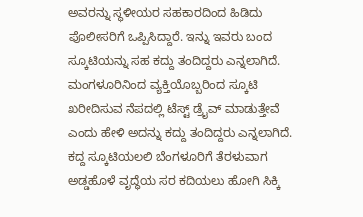ಅವರನ್ನು ಸ್ಥಳೀಯರ ಸಹಕಾರದಿಂದ ಹಿಡಿದು ಪೊಲೀಸರಿಗೆ ಒಪ್ಪಿಸಿದ್ದಾರೆ. ಇನ್ನು ಇವರು ಬಂದ ಸ್ಕೂಟಿಯನ್ನು ಸಹ ಕದ್ದು ತಂದಿದ್ದರು ಎನ್ನಲಾಗಿದೆ. ಮಂಗಳೂರಿನಿಂದ ವ್ಯಕ್ತಿಯೊಬ್ಬರಿಂದ ಸ್ಕೂಟಿ ಖರೀದಿಸುವ ನೆಪದಲ್ಲಿ ಟೆಸ್ಟ್ ಡ್ರೈವ್ ಮಾಡುತ್ತೇವೆ ಎಂದು ಹೇಳಿ ಅದನ್ನು ಕದ್ದು ತಂದಿದ್ದರು ಎನ್ನಲಾಗಿದೆ. ಕದ್ದ ಸ್ಕೂಟಿಯಲಲಿ ಬೆಂಗಳೂರಿಗೆ ತೆರಳುವಾಗ ಅಡ್ಡಹೊಳೆ ವೃದ್ಧೆಯ ಸರ ಕದಿಯಲು ಹೋಗಿ ಸಿಕ್ಕಿ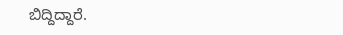ಬಿದ್ದಿದ್ದಾರೆ.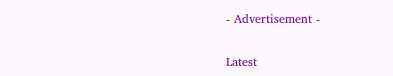- Advertisement -

Latest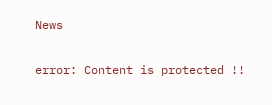News

error: Content is protected !!